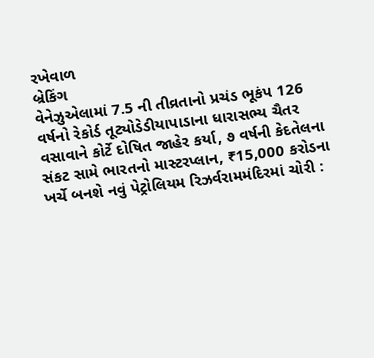રખેવાળ
બ્રેકિંગ
વેનેઝુએલામાં 7.5 ની તીવ્રતાનો પ્રચંડ ભૂકંપ 126 વર્ષનો રેકોર્ડ તૂટ્યોડેડીયાપાડાના ધારાસભ્ય ચૈતર વસાવાને કોર્ટે દોષિત જાહેર કર્યા, ૭ વર્ષની કેદતેલના સંકટ સામે ભારતનો માસ્ટરપ્લાન, ₹15,000 કરોડના ખર્ચે બનશે નવું પેટ્રોલિયમ રિઝર્વરામમંદિરમાં ચોરી :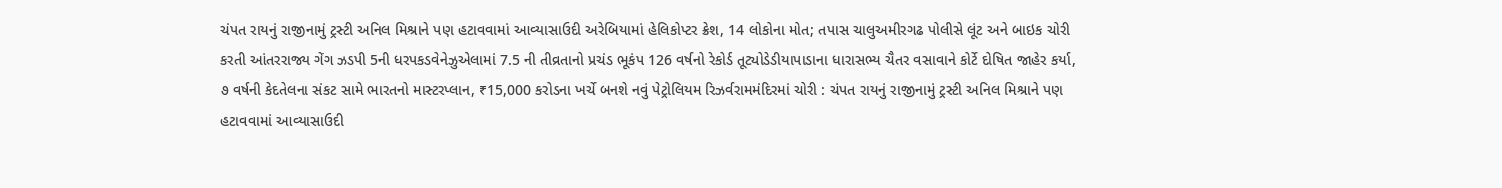ચંપત રાયનું રાજીનામું ટ્રસ્ટી અનિલ મિશ્રાને પણ હટાવવામાં આવ્યાસાઉદી અરેબિયામાં હેલિકોપ્ટર ક્રેશ, 14 લોકોના મોત; તપાસ ચાલુઅમીરગઢ પોલીસે લૂંટ અને બાઇક ચોરી કરતી આંતરરાજ્ય ગેંગ ઝડપી 5ની ધરપકડવેનેઝુએલામાં 7.5 ની તીવ્રતાનો પ્રચંડ ભૂકંપ 126 વર્ષનો રેકોર્ડ તૂટ્યોડેડીયાપાડાના ધારાસભ્ય ચૈતર વસાવાને કોર્ટે દોષિત જાહેર કર્યા, ૭ વર્ષની કેદતેલના સંકટ સામે ભારતનો માસ્ટરપ્લાન, ₹15,000 કરોડના ખર્ચે બનશે નવું પેટ્રોલિયમ રિઝર્વરામમંદિરમાં ચોરી : ચંપત રાયનું રાજીનામું ટ્રસ્ટી અનિલ મિશ્રાને પણ હટાવવામાં આવ્યાસાઉદી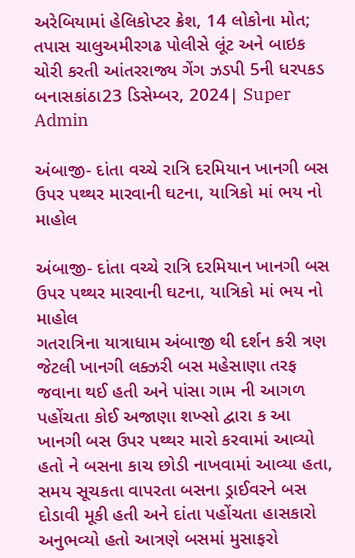અરેબિયામાં હેલિકોપ્ટર ક્રેશ, 14 લોકોના મોત; તપાસ ચાલુઅમીરગઢ પોલીસે લૂંટ અને બાઇક ચોરી કરતી આંતરરાજ્ય ગેંગ ઝડપી 5ની ધરપકડ
બનાસકાંઠા23 ડિસેમ્બર, 2024| Super Admin

અંબાજી- દાંતા વચ્ચે રાત્રિ દરમિયાન ખાનગી બસ ઉપર પથ્થર મારવાની ઘટના, યાત્રિકો માં ભય નો માહોલ

અંબાજી- દાંતા વચ્ચે રાત્રિ દરમિયાન ખાનગી બસ ઉપર પથ્થર મારવાની ઘટના, યાત્રિકો માં ભય નો માહોલ
ગતરાત્રિના યાત્રાધામ અંબાજી થી દર્શન કરી ત્રણ જેટલી ખાનગી લક્ઝરી બસ મહેસાણા તરફ જવાના થઈ હતી અને પાંસા ગામ ની આગળ પહોંચતા કોઈ અજાણા શખ્સો દ્વારા ક આ ખાનગી બસ ઉપર પથ્થર મારો કરવામાં આવ્યો હતો ને બસના કાચ છોડી નાખવામાં આવ્યા હતા, સમય સૂચકતા વાપરતા બસના ડ્રાઈવરને બસ દોડાવી મૂકી હતી અને દાંતા પહોંચતા હાસકારો અનુભવ્યો હતો આત્રણે બસમાં મુસાફરો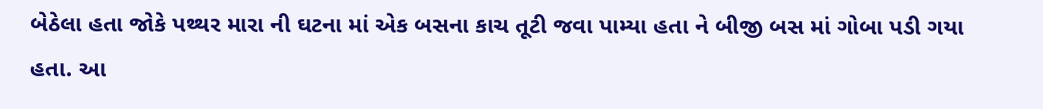બેઠેલા હતા જોકે પથ્થર મારા ની ઘટના માં એક બસના કાચ તૂટી જવા પામ્યા હતા ને બીજી બસ માં ગોબા પડી ગયા હતા. આ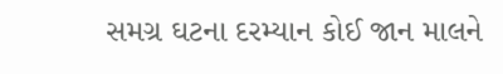સમગ્ર ઘટના દરમ્યાન કોઈ જાન માલને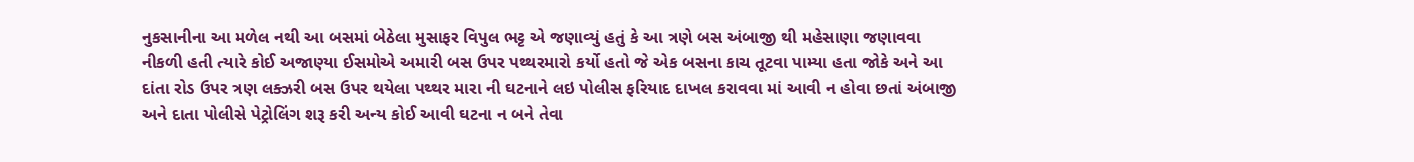નુકસાનીના આ મળેલ નથી આ બસમાં બેઠેલા મુસાફર વિપુલ ભટ્ટ એ જણાવ્યું હતું કે આ ત્રણે બસ અંબાજી થી મહેસાણા જણાવવા નીકળી હતી ત્યારે કોઈ અજાણ્યા ઈસમોએ અમારી બસ ઉપર પથ્થરમારો કર્યો હતો જે એક બસના કાચ તૂટવા પામ્યા હતા જોકે અને આ દાંતા રોડ ઉપર ત્રણ લક્ઝરી બસ ઉપર થયેલા પથ્થર મારા ની ઘટનાને લઇ પોલીસ ફરિયાદ દાખલ કરાવવા માં આવી ન હોવા છતાં અંબાજી અને દાતા પોલીસે પેટ્રોલિંગ શરૂ કરી અન્ય કોઈ આવી ઘટના ન બને તેવા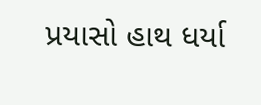પ્રયાસો હાથ ધર્યા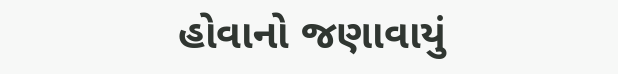હોવાનો જણાવાયું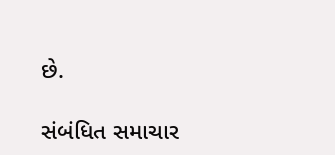છે.

સંબંધિત સમાચાર